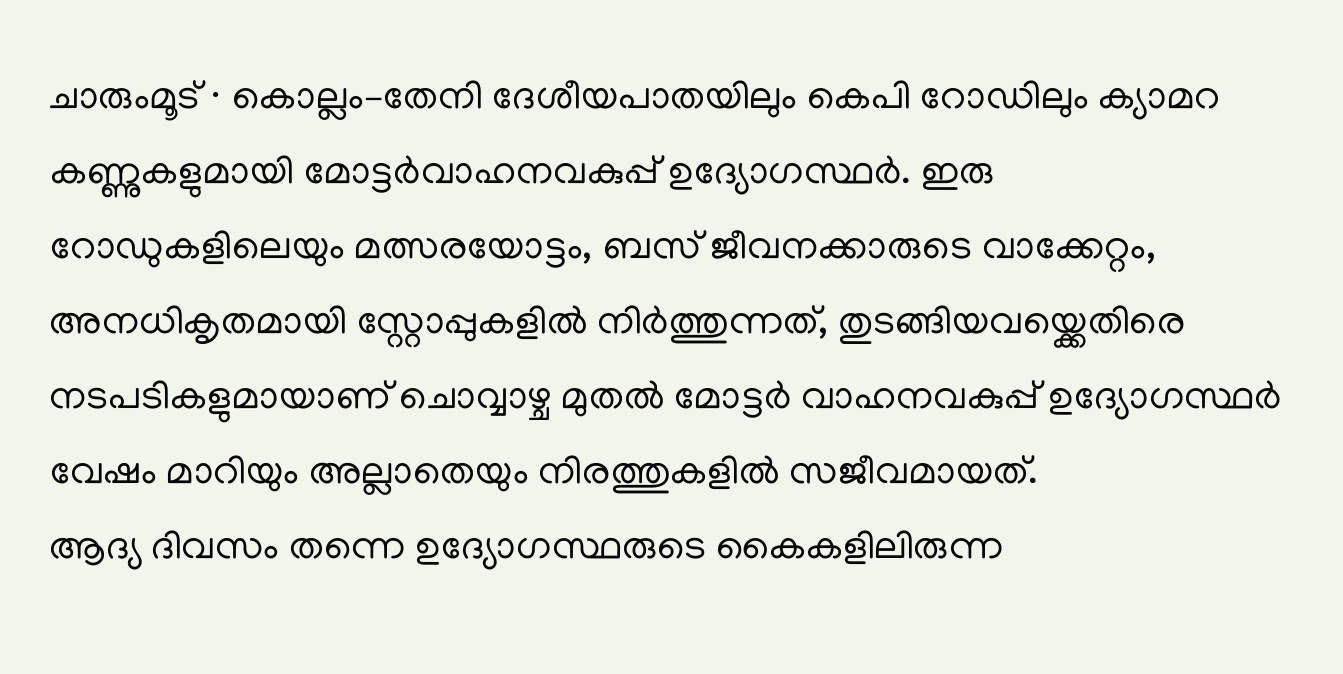ചാരുംമൂട് ∙ കൊല്ലം–തേനി ദേശീയപാതയിലും കെപി റോഡിലും ക്യാമറ കണ്ണുകളുമായി മോട്ടർവാഹനവകുപ്പ് ഉദ്യോഗസ്ഥർ. ഇരു റോഡുകളിലെയും മത്സരയോട്ടം, ബസ് ജീവനക്കാരുടെ വാക്കേറ്റം, അനധികൃതമായി സ്റ്റോപ്പുകളിൽ നിർത്തുന്നത്, തുടങ്ങിയവയ്ക്കെതിരെ നടപടികളുമായാണ് ചൊവ്വാഴ്ച മുതൽ മോട്ടർ വാഹനവകുപ്പ് ഉദ്യോഗസ്ഥർ വേഷം മാറിയും അല്ലാതെയും നിരത്തുകളിൽ സജീവമായത്.
ആദ്യ ദിവസം തന്നെ ഉദ്യോഗസ്ഥരുടെ കൈകളിലിരുന്ന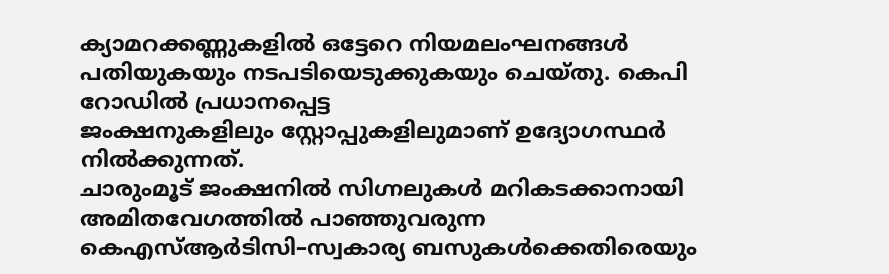ക്യാമറക്കണ്ണുകളിൽ ഒട്ടേറെ നിയമലംഘനങ്ങൾ പതിയുകയും നടപടിയെടുക്കുകയും ചെയ്തു. കെപി റോഡിൽ പ്രധാനപ്പെട്ട
ജംക്ഷനുകളിലും സ്റ്റോപ്പുകളിലുമാണ് ഉദ്യോഗസ്ഥർ നിൽക്കുന്നത്.
ചാരുംമൂട് ജംക്ഷനിൽ സിഗ്നലുകൾ മറികടക്കാനായി അമിതവേഗത്തിൽ പാഞ്ഞുവരുന്ന കെഎസ്ആർടിസി–സ്വകാര്യ ബസുകൾക്കെതിരെയും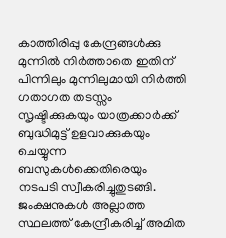കാത്തിരിപ്പു കേന്ദ്രങ്ങൾക്കു മുന്നിൽ നിർത്താതെ ഇതിന് പിന്നിലും മുന്നിലുമായി നിർത്തി ഗതാഗത തടസ്സം സൃഷ്ടിക്കുകയും യാത്രക്കാർക്ക് ബുദ്ധിമുട്ട് ഉളവാക്കുകയും ചെയ്യുന്ന ബസുകൾക്കെതിരെയും നടപടി സ്വീകരിച്ചുതുടങ്ങി. ജംക്ഷനുകൾ അല്ലാത്ത സ്ഥലത്ത് കേന്ദ്രീകരിച്ച് അമിത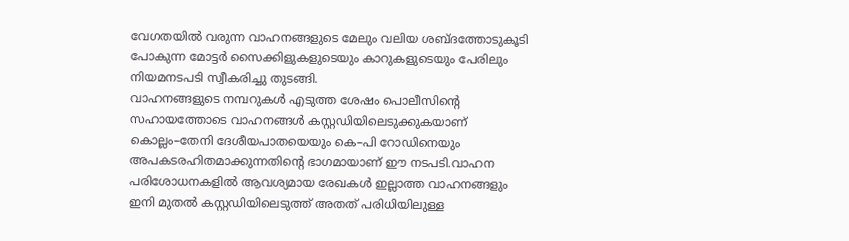വേഗതയിൽ വരുന്ന വാഹനങ്ങളുടെ മേലും വലിയ ശബ്ദത്തോടുകൂടി പോകുന്ന മോട്ടർ സൈക്കിളുകളുടെയും കാറുകളുടെയും പേരിലും നിയമനടപടി സ്വീകരിച്ചു തുടങ്ങി.
വാഹനങ്ങളുടെ നമ്പറുകൾ എടുത്ത ശേഷം പൊലീസിന്റെ സഹായത്തോടെ വാഹനങ്ങൾ കസ്റ്റഡിയിലെടുക്കുകയാണ്
കൊല്ലം–തേനി ദേശീയപാതയെയും കെ–പി റോഡിനെയും അപകടരഹിതമാക്കുന്നതിന്റെ ഭാഗമായാണ് ഈ നടപടി.വാഹന പരിശോധനകളിൽ ആവശ്യമായ രേഖകൾ ഇല്ലാത്ത വാഹനങ്ങളും ഇനി മുതൽ കസ്റ്റഡിയിലെടുത്ത് അതത് പരിധിയിലുള്ള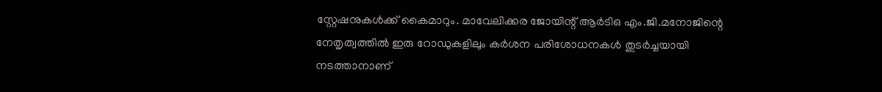സ്റ്റേഷനുകൾക്ക് കൈമാറും. മാവേലിക്കര ജോയിന്റ് ആർടിഒ എം.ജി.മനോജിന്റെ നേതൃത്വത്തിൽ ഇരു റോഡുകളിലും കർശന പരിശോധനകൾ തുടർച്ചയായി നടത്താനാണ്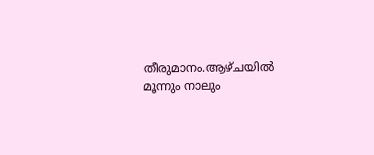തീരുമാനം.ആഴ്ചയിൽ മൂന്നും നാലും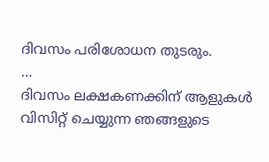ദിവസം പരിശോധന തുടരും.
…
ദിവസം ലക്ഷകണക്കിന് ആളുകൾ വിസിറ്റ് ചെയ്യുന്ന ഞങ്ങളുടെ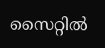സൈറ്റിൽ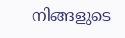നിങ്ങളുടെ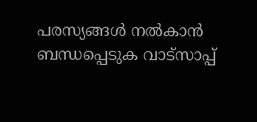പരസ്യങ്ങൾ നൽകാൻ ബന്ധപ്പെടുക വാട്സാപ്പ്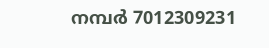നമ്പർ 7012309231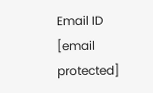Email ID [email protected]